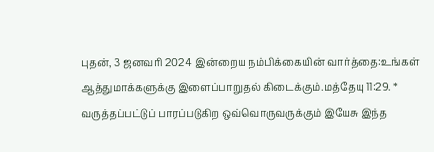புதன், 3 ஜனவரி 2024 இன்றைய நம்பிக்கையின் வார்த்தை:உங்கள் ஆத்துமாக்களுக்கு இளைப்பாறுதல் கிடைக்கும்.மத்தேயு 11:29. * வருத்தப்பட்டுப் பாரப்படுகிற ஒவ்வொருவருக்கும் இயேசு இந்த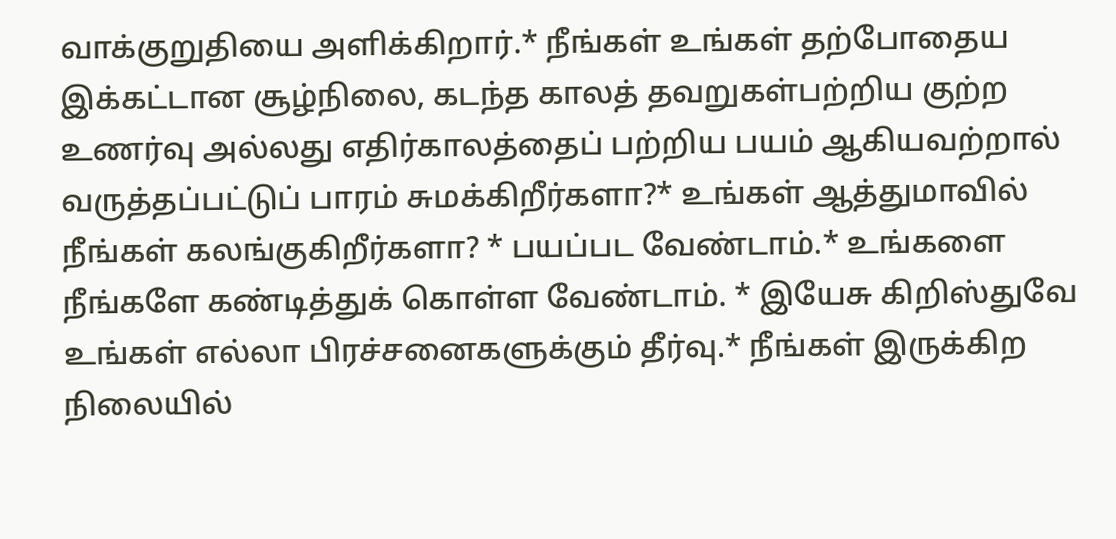வாக்குறுதியை அளிக்கிறார்.* நீங்கள் உங்கள் தற்போதைய இக்கட்டான சூழ்நிலை, கடந்த காலத் தவறுகள்பற்றிய குற்ற உணர்வு அல்லது எதிர்காலத்தைப் பற்றிய பயம் ஆகியவற்றால் வருத்தப்பட்டுப் பாரம் சுமக்கிறீர்களா?* உங்கள் ஆத்துமாவில் நீங்கள் கலங்குகிறீர்களா? * பயப்பட வேண்டாம்.* உங்களை நீங்களே கண்டித்துக் கொள்ள வேண்டாம். * இயேசு கிறிஸ்துவே உங்கள் எல்லா பிரச்சனைகளுக்கும் தீர்வு.* நீங்கள் இருக்கிற நிலையில்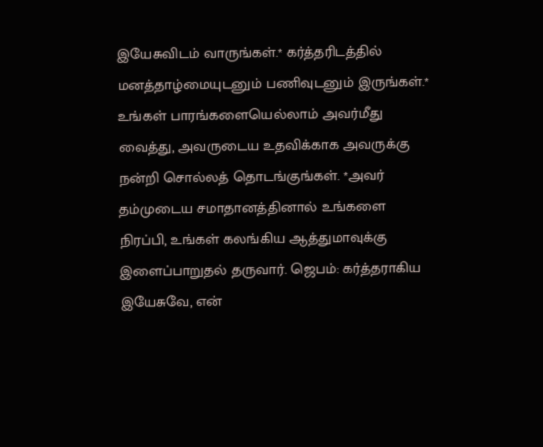இயேசுவிடம் வாருங்கள்.* கர்த்தரிடத்தில் மனத்தாழ்மையுடனும் பணிவுடனும் இருங்கள்.* உங்கள் பாரங்களையெல்லாம் அவர்மீது வைத்து, அவருடைய உதவிக்காக அவருக்கு நன்றி சொல்லத் தொடங்குங்கள். *அவர் தம்முடைய சமாதானத்தினால் உங்களை நிரப்பி, உங்கள் கலங்கிய ஆத்துமாவுக்கு இளைப்பாறுதல் தருவார். ஜெபம்: கர்த்தராகிய இயேசுவே, என்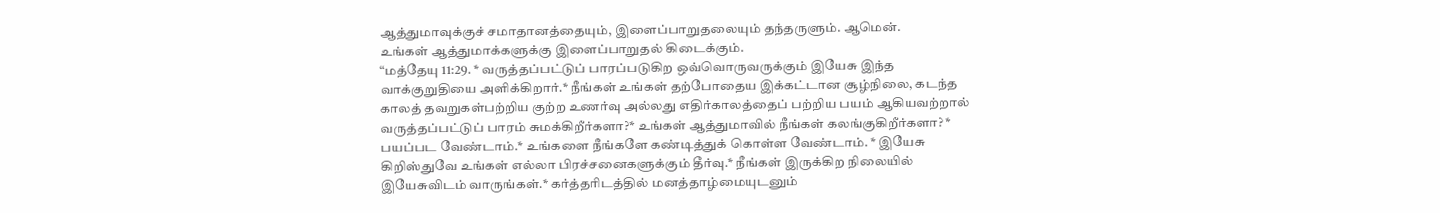ஆத்துமாவுக்குச் சமாதானத்தையும், இளைப்பாறுதலையும் தந்தருளும். ஆமென்.
உங்கள் ஆத்துமாக்களுக்கு இளைப்பாறுதல் கிடைக்கும்.
“மத்தேயு 11:29. * வருத்தப்பட்டுப் பாரப்படுகிற ஒவ்வொருவருக்கும் இயேசு இந்த வாக்குறுதியை அளிக்கிறார்.* நீங்கள் உங்கள் தற்போதைய இக்கட்டான சூழ்நிலை, கடந்த காலத் தவறுகள்பற்றிய குற்ற உணர்வு அல்லது எதிர்காலத்தைப் பற்றிய பயம் ஆகியவற்றால் வருத்தப்பட்டுப் பாரம் சுமக்கிறீர்களா?* உங்கள் ஆத்துமாவில் நீங்கள் கலங்குகிறீர்களா? * பயப்பட வேண்டாம்.* உங்களை நீங்களே கண்டித்துக் கொள்ள வேண்டாம். * இயேசு கிறிஸ்துவே உங்கள் எல்லா பிரச்சனைகளுக்கும் தீர்வு.* நீங்கள் இருக்கிற நிலையில் இயேசுவிடம் வாருங்கள்.* கர்த்தரிடத்தில் மனத்தாழ்மையுடனும்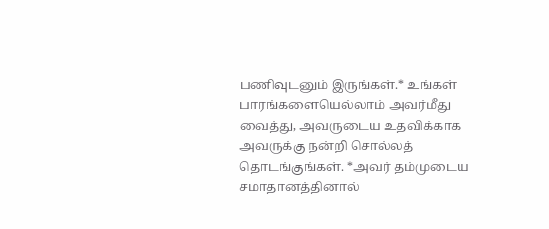பணிவுடனும் இருங்கள்.* உங்கள் பாரங்களையெல்லாம் அவர்மீது வைத்து, அவருடைய உதவிக்காக அவருக்கு நன்றி சொல்லத் தொடங்குங்கள். *அவர் தம்முடைய சமாதானத்தினால்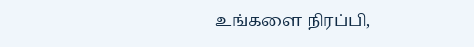உங்களை நிரப்பி,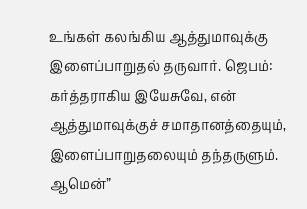உங்கள் கலங்கிய ஆத்துமாவுக்கு இளைப்பாறுதல் தருவார். ஜெபம்: கர்த்தராகிய இயேசுவே, என் ஆத்துமாவுக்குச் சமாதானத்தையும், இளைப்பாறுதலையும் தந்தருளும். ஆமென்”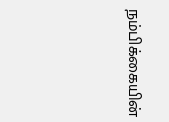நம்பிக்கையின்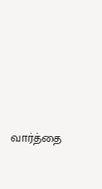வார்த்தை